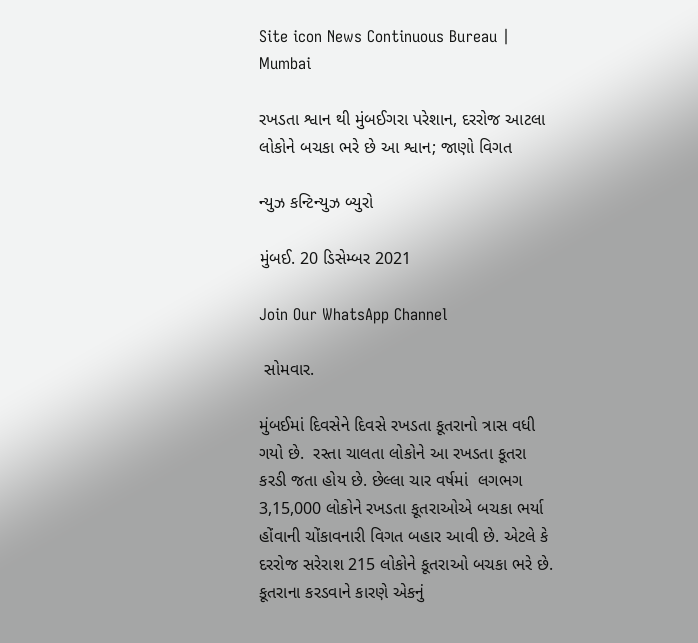Site icon News Continuous Bureau | Mumbai

રખડતા શ્વાન થી મુંબઈગરા પરેશાન, દરરોજ આટલા લોકોને બચકા ભરે છે આ શ્વાન; જાણો વિગત

ન્યુઝ કન્ટિન્યુઝ બ્યુરો

મુંબઈ. 20 ડિસેમ્બર 2021

Join Our WhatsApp Channel

 સોમવાર.

મુંબઈમાં દિવસેને દિવસે રખડતા કૂતરાનો ત્રાસ વધી ગયો છે.  રસ્તા ચાલતા લોકોને આ રખડતા કૂતરા કરડી જતા હોય છે. છેલ્લા ચાર વર્ષમાં  લગભગ  3,15,000 લોકોને રખડતા કૂતરાઓએ બચકા ભર્યા હોંવાની ચોંકાવનારી વિગત બહાર આવી છે. એટલે કે દરરોજ સરેરાશ 215 લોકોને કૂતરાઓ બચકા ભરે છે.  કૂતરાના કરડવાને કારણે એકનું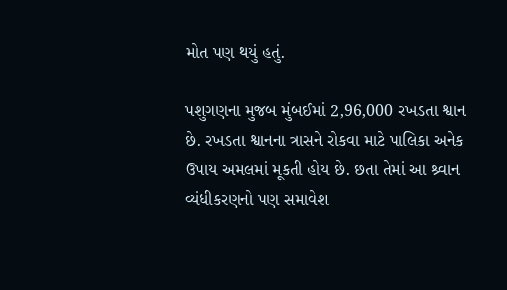મોત પણ થયું હતું.

પશુગણના મુજબ મુંબઈમાં 2,96,000 રખડતા શ્વાન છે. રખડતા શ્વાનના ત્રાસને રોકવા માટે પાલિકા અનેક ઉપાય અમલમાં મૂકતી હોય છે. છતા તેમાં આ શ્ર્વાન વ્યંધીકરણનો પણ સમાવેશ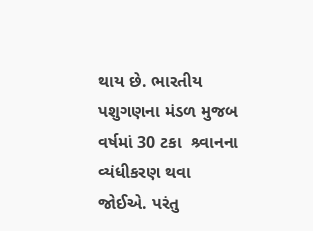થાય છે. ભારતીય પશુગણના મંડળ મુજબ વર્ષમાં 30 ટકા  શ્ર્વાનના વ્યંધીકરણ થવા જોઈએ. પરંતુ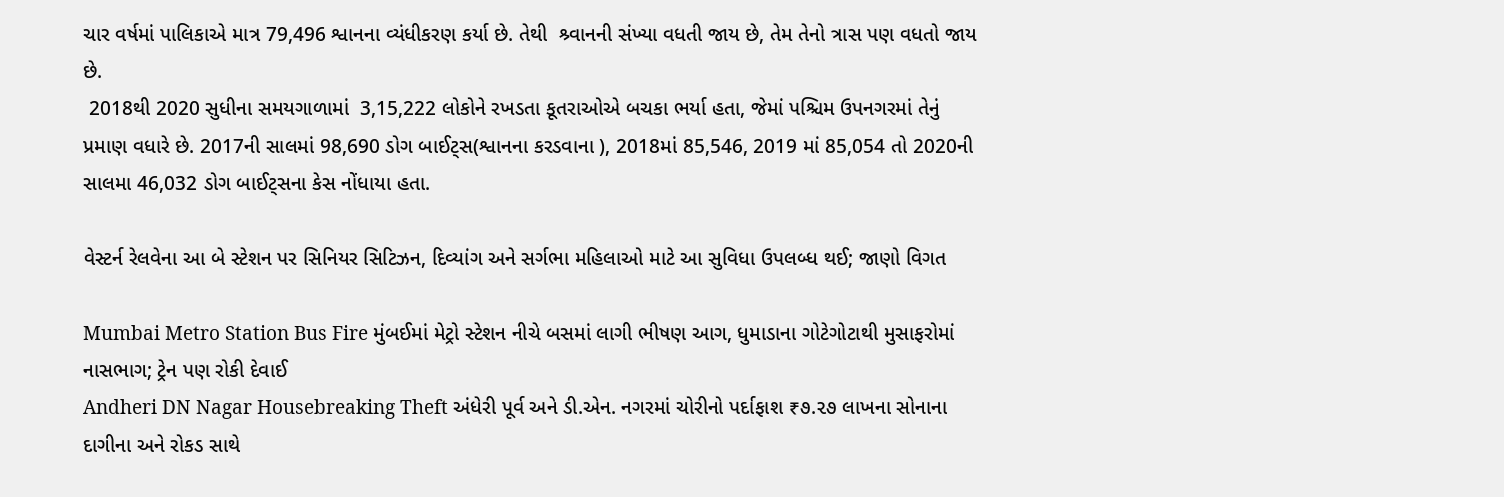ચાર વર્ષમાં પાલિકાએ માત્ર 79,496 શ્વાનના વ્યંધીકરણ કર્યા છે. તેથી  શ્ર્વાનની સંખ્યા વધતી જાય છે, તેમ તેનો ત્રાસ પણ વધતો જાય છે.
 2018થી 2020 સુધીના સમયગાળામાં  3,15,222 લોકોને રખડતા કૂતરાઓએ બચકા ભર્યા હતા, જેમાં પશ્ચિમ ઉપનગરમાં તેનું પ્રમાણ વધારે છે. 2017ની સાલમાં 98,690 ડોગ બાઈટ્સ(શ્વાનના કરડવાના ), 2018માં 85,546, 2019 માં 85,054 તો 2020ની સાલમા 46,032 ડોગ બાઈટ્સના કેસ નોંધાયા હતા.

વેસ્ટર્ન રેલવેના આ બે સ્ટેશન પર સિનિયર સિટિઝન, દિવ્યાંગ અને સર્ગભા મહિલાઓ માટે આ સુવિધા ઉપલબ્ધ થઈ; જાણો વિગત

Mumbai Metro Station Bus Fire મુંબઈમાં મેટ્રો સ્ટેશન નીચે બસમાં લાગી ભીષણ આગ, ધુમાડાના ગોટેગોટાથી મુસાફરોમાં નાસભાગ; ટ્રેન પણ રોકી દેવાઈ
Andheri DN Nagar Housebreaking Theft અંધેરી પૂર્વ અને ડી.એન. નગરમાં ચોરીનો પર્દાફાશ ₹૭.૨૭ લાખના સોનાના દાગીના અને રોકડ સાથે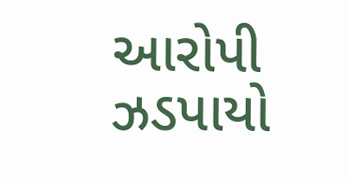આરોપી ઝડપાયો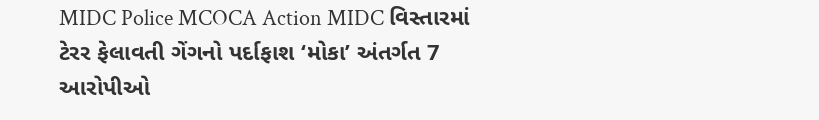MIDC Police MCOCA Action MIDC વિસ્તારમાં ટેરર ફેલાવતી ગેંગનો પર્દાફાશ ‘મોકા’ અંતર્ગત 7 આરોપીઓ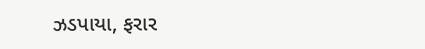ઝડપાયા, ફરાર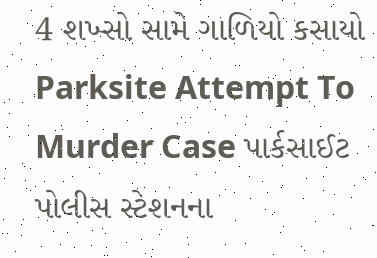4 શખ્સો સામે ગાળિયો કસાયો
Parksite Attempt To Murder Case પાર્કસાઈટ પોલીસ સ્ટેશનના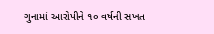ગુનામાં આરોપીને ૧૦ વર્ષની સખત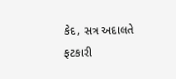કેદ, સત્ર અદાલતે ફટકારી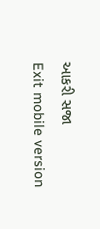આકરી સજા
Exit mobile version